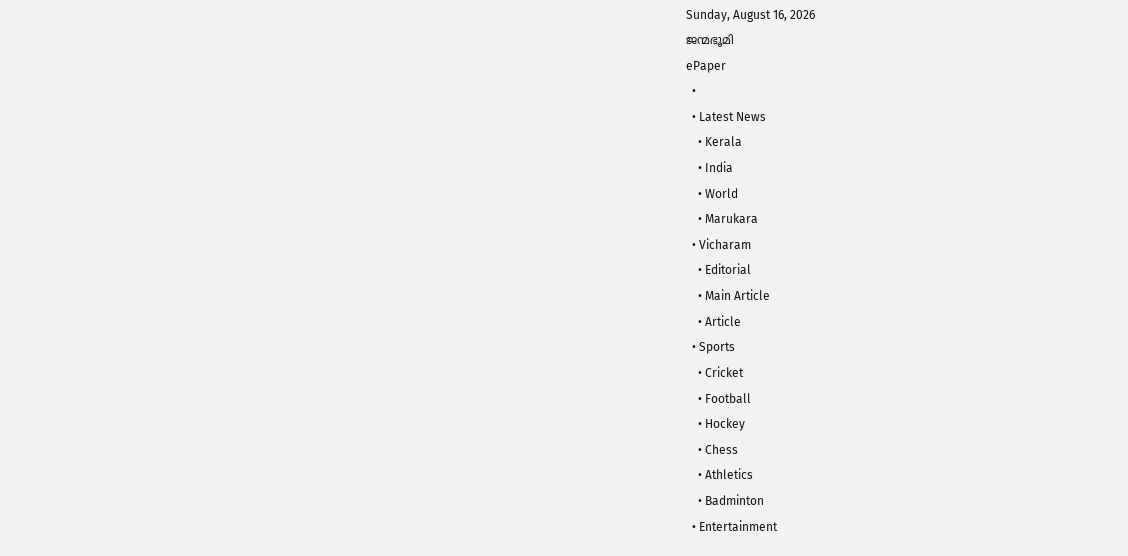Sunday, August 16, 2026
ജന്മഭൂമി
ePaper
  •
  • Latest News
    • Kerala
    • India
    • World
    • Marukara
  • Vicharam
    • Editorial
    • Main Article
    • Article
  • Sports
    • Cricket
    • Football
    • Hockey
    • Chess
    • Athletics
    • Badminton
  • Entertainment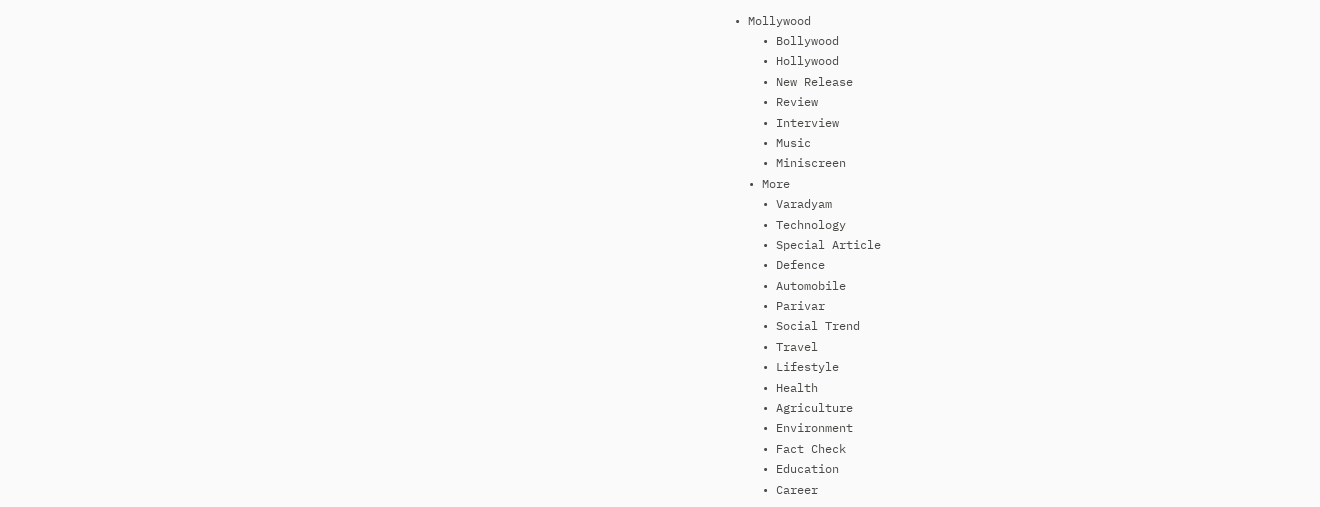• Mollywood
    • Bollywood
    • Hollywood
    • New Release
    • Review
    • Interview
    • Music
    • Miniscreen
  • More
    • Varadyam
    • Technology
    • Special Article
    • Defence
    • Automobile
    • Parivar
    • Social Trend
    • Travel
    • Lifestyle
    • Health
    • Agriculture
    • Environment
    • Fact Check
    • Education
    • Career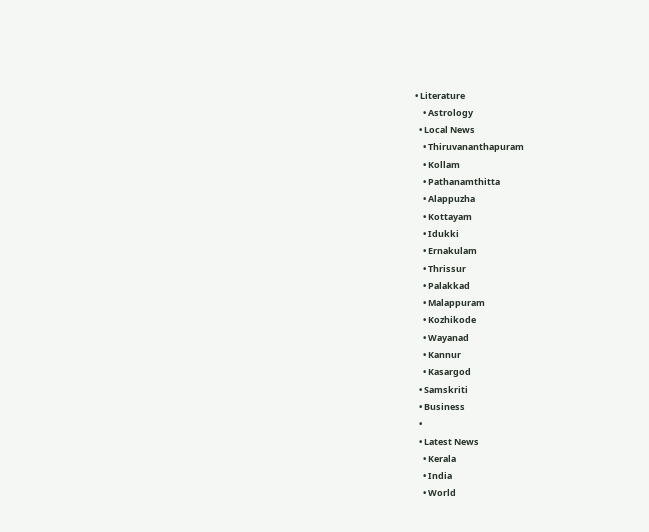• Literature
    • Astrology
  • Local News
    • Thiruvananthapuram
    • Kollam
    • Pathanamthitta
    • Alappuzha
    • Kottayam
    • Idukki
    • Ernakulam
    • Thrissur
    • Palakkad
    • Malappuram
    • Kozhikode
    • Wayanad
    • Kannur
    • Kasargod
  • Samskriti
  • Business
  •
  • Latest News
    • Kerala
    • India
    • World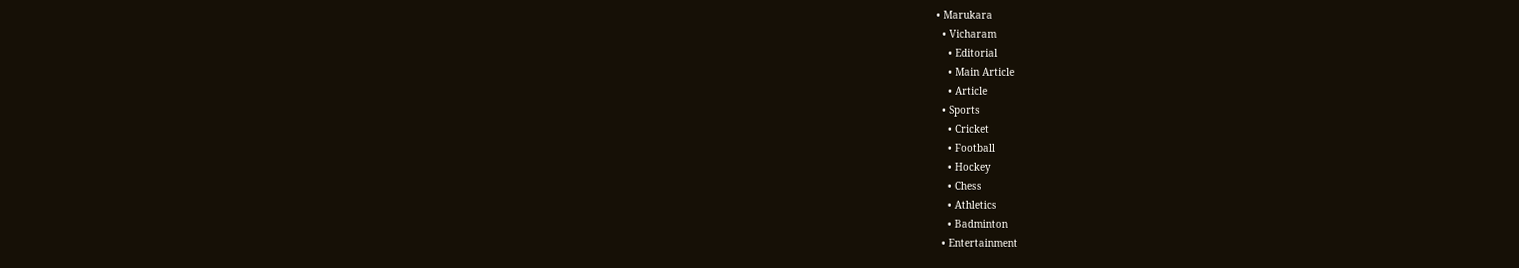• Marukara
  • Vicharam
    • Editorial
    • Main Article
    • Article
  • Sports
    • Cricket
    • Football
    • Hockey
    • Chess
    • Athletics
    • Badminton
  • Entertainment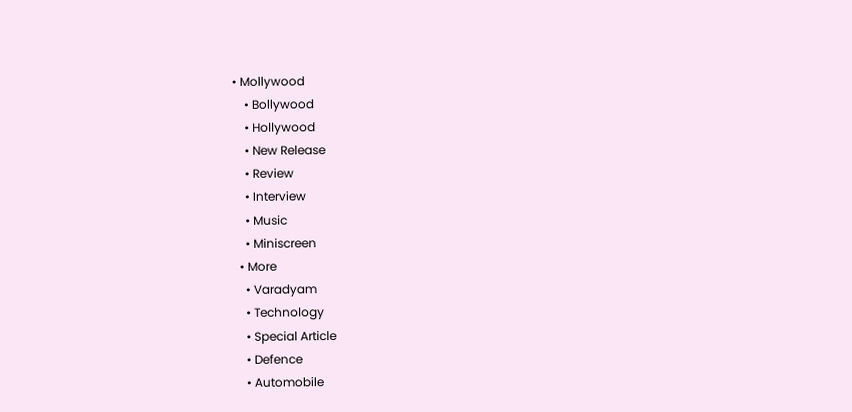• Mollywood
    • Bollywood
    • Hollywood
    • New Release
    • Review
    • Interview
    • Music
    • Miniscreen
  • More
    • Varadyam
    • Technology
    • Special Article
    • Defence
    • Automobile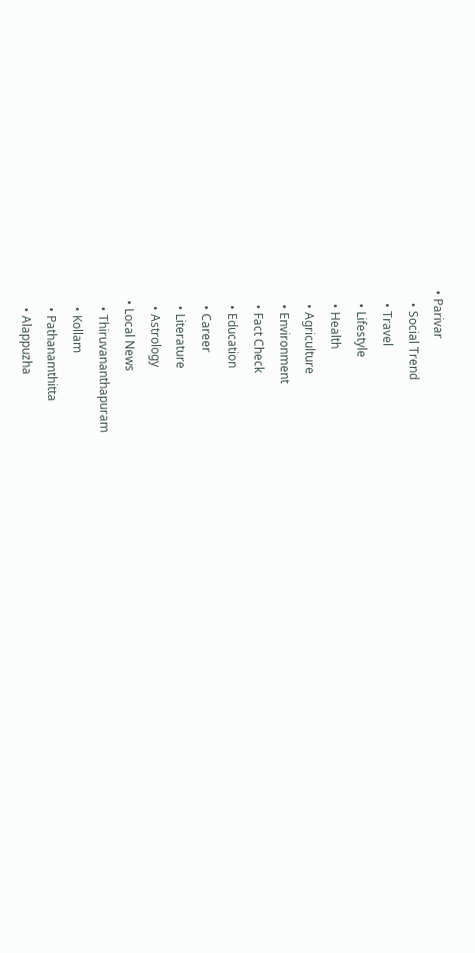• Parivar
    • Social Trend
    • Travel
    • Lifestyle
    • Health
    • Agriculture
    • Environment
    • Fact Check
    • Education
    • Career
    • Literature
    • Astrology
  • Local News
    • Thiruvananthapuram
    • Kollam
    • Pathanamthitta
    • Alappuzha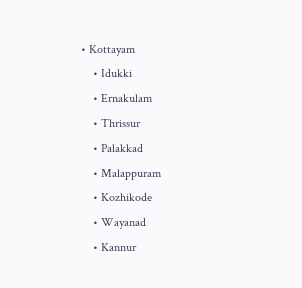• Kottayam
    • Idukki
    • Ernakulam
    • Thrissur
    • Palakkad
    • Malappuram
    • Kozhikode
    • Wayanad
    • Kannur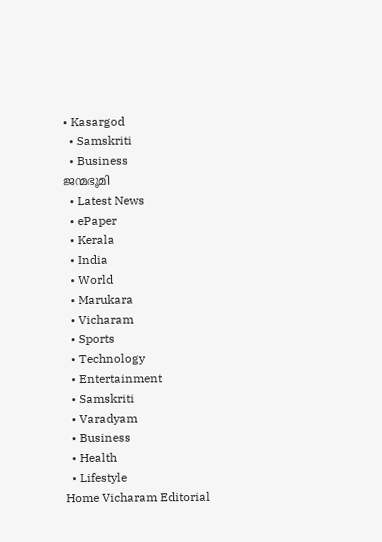• Kasargod
  • Samskriti
  • Business
ജന്മഭൂമി
  • Latest News
  • ePaper
  • Kerala
  • India
  • World
  • Marukara
  • Vicharam
  • Sports
  • Technology
  • Entertainment
  • Samskriti
  • Varadyam
  • Business
  • Health
  • Lifestyle
Home Vicharam Editorial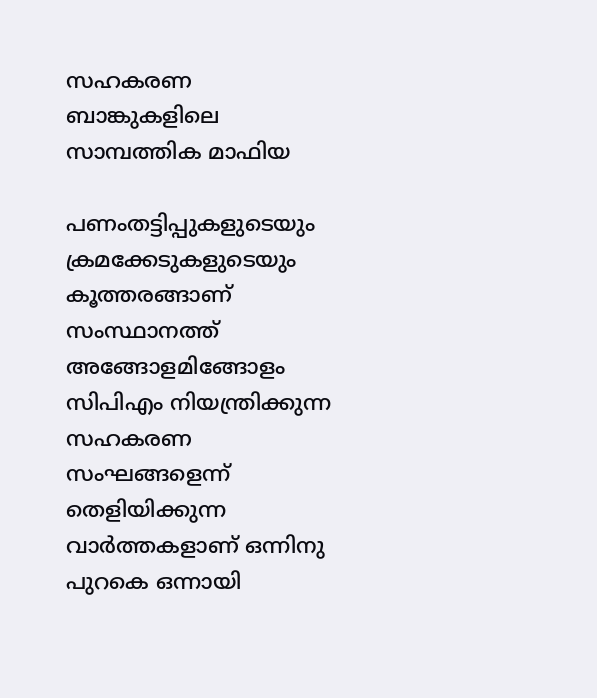സഹകരണ ബാങ്കുകളിലെ സാമ്പത്തിക മാഫിയ

പണംതട്ടിപ്പുകളുടെയും ക്രമക്കേടുകളുടെയും കൂത്തരങ്ങാണ് സംസ്ഥാനത്ത് അങ്ങോളമിങ്ങോളം സിപിഎം നിയന്ത്രിക്കുന്ന സഹകരണ സംഘങ്ങളെന്ന് തെളിയിക്കുന്ന വാര്‍ത്തകളാണ് ഒന്നിനു പുറകെ ഒന്നായി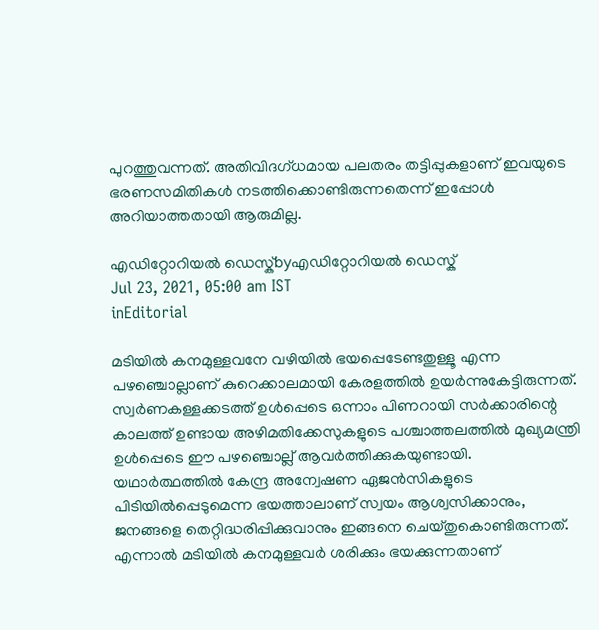പുറത്തുവന്നത്. അതിവിദഗ്ധമായ പലതരം തട്ടിപ്പുകളാണ് ഇവയുടെ ഭരണസമിതികള്‍ നടത്തിക്കൊണ്ടിരുന്നതെന്ന് ഇപ്പോള്‍ അറിയാത്തതായി ആരുമില്ല.

എഡിറ്റോറിയൽ ഡെസ്ക്byഎഡിറ്റോറിയൽ ഡെസ്ക്
Jul 23, 2021, 05:00 am IST
inEditorial

മടിയില്‍ കനമുള്ളവനേ വഴിയില്‍ ഭയപ്പെടേണ്ടതുള്ളൂ എന്ന പഴഞ്ചൊല്ലാണ് കുറെക്കാലമായി കേരളത്തില്‍ ഉയര്‍ന്നുകേട്ടിരുന്നത്. സ്വര്‍ണകള്ളക്കടത്ത് ഉള്‍പ്പെടെ ഒന്നാം പിണറായി സര്‍ക്കാരിന്റെ കാലത്ത് ഉണ്ടായ അഴിമതിക്കേസുകളുടെ പശ്ചാത്തലത്തില്‍ മുഖ്യമന്ത്രി ഉള്‍പ്പെടെ ഈ പഴഞ്ചൊല്ല് ആവര്‍ത്തിക്കുകയുണ്ടായി. യഥാര്‍ത്ഥത്തില്‍ കേന്ദ്ര അന്വേഷണ ഏജന്‍സികളുടെ പിടിയില്‍പ്പെടുമെന്ന ഭയത്താലാണ് സ്വയം ആശ്വസിക്കാനും, ജനങ്ങളെ തെറ്റിദ്ധരിപ്പിക്കുവാനും ഇങ്ങനെ ചെയ്തുകൊണ്ടിരുന്നത്. എന്നാല്‍ മടിയില്‍ കനമുള്ളവര്‍ ശരിക്കും ഭയക്കുന്നതാണ്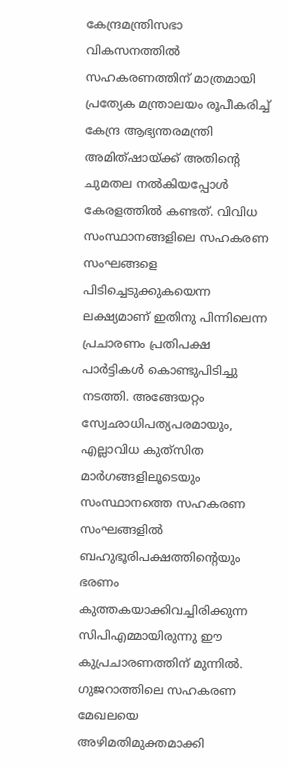കേന്ദ്രമന്ത്രിസഭാ വികസനത്തില്‍ സഹകരണത്തിന് മാത്രമായി പ്രത്യേക മന്ത്രാലയം രൂപീകരിച്ച് കേന്ദ്ര ആഭ്യന്തരമന്ത്രി അമിത്ഷായ്‌ക്ക് അതിന്റെ ചുമതല നല്‍കിയപ്പോള്‍ കേരളത്തില്‍ കണ്ടത്. വിവിധ സംസ്ഥാനങ്ങളിലെ സഹകരണ സംഘങ്ങളെ പിടിച്ചെടുക്കുകയെന്ന ലക്ഷ്യമാണ് ഇതിനു പിന്നിലെന്ന പ്രചാരണം പ്രതിപക്ഷ പാര്‍ട്ടികള്‍ കൊണ്ടുപിടിച്ചു നടത്തി. അങ്ങേയറ്റം സ്വേഛാധിപത്യപരമായും, എല്ലാവിധ കുത്‌സിത മാര്‍ഗങ്ങളിലൂടെയും സംസ്ഥാനത്തെ സഹകരണ സംഘങ്ങളില്‍ ബഹുഭൂരിപക്ഷത്തിന്റെയും ഭരണം കുത്തകയാക്കിവച്ചിരിക്കുന്ന സിപിഎമ്മായിരുന്നു ഈ കുപ്രചാരണത്തിന് മുന്നില്‍. ഗുജറാത്തിലെ സഹകരണ മേഖലയെ അഴിമതിമുക്തമാക്കി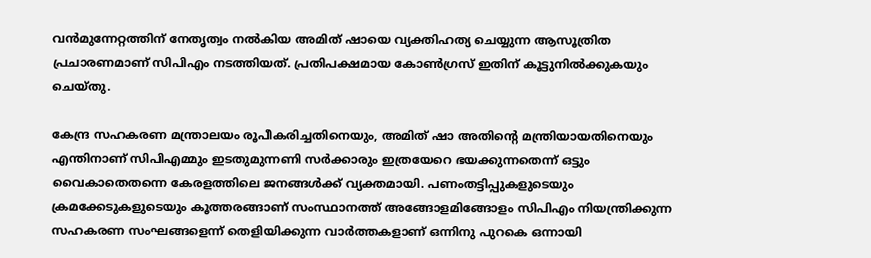വന്‍മുന്നേറ്റത്തിന് നേതൃത്വം നല്‍കിയ അമിത് ഷായെ വ്യക്തിഹത്യ ചെയ്യുന്ന ആസൂത്രിത പ്രചാരണമാണ് സിപിഎം നടത്തിയത്. പ്രതിപക്ഷമായ കോണ്‍ഗ്രസ് ഇതിന് കൂട്ടുനില്‍ക്കുകയും ചെയ്തു.

കേന്ദ്ര സഹകരണ മന്ത്രാലയം രൂപീകരിച്ചതിനെയും, അമിത് ഷാ അതിന്റെ മന്ത്രിയായതിനെയും എന്തിനാണ് സിപിഎമ്മും ഇടതുമുന്നണി സര്‍ക്കാരും ഇത്രയേറെ ഭയക്കുന്നതെന്ന് ഒട്ടും വൈകാതെതന്നെ കേരളത്തിലെ ജനങ്ങള്‍ക്ക് വ്യക്തമായി. പണംതട്ടിപ്പുകളുടെയും ക്രമക്കേടുകളുടെയും കൂത്തരങ്ങാണ് സംസ്ഥാനത്ത് അങ്ങോളമിങ്ങോളം സിപിഎം നിയന്ത്രിക്കുന്ന സഹകരണ സംഘങ്ങളെന്ന് തെളിയിക്കുന്ന വാര്‍ത്തകളാണ് ഒന്നിനു പുറകെ ഒന്നായി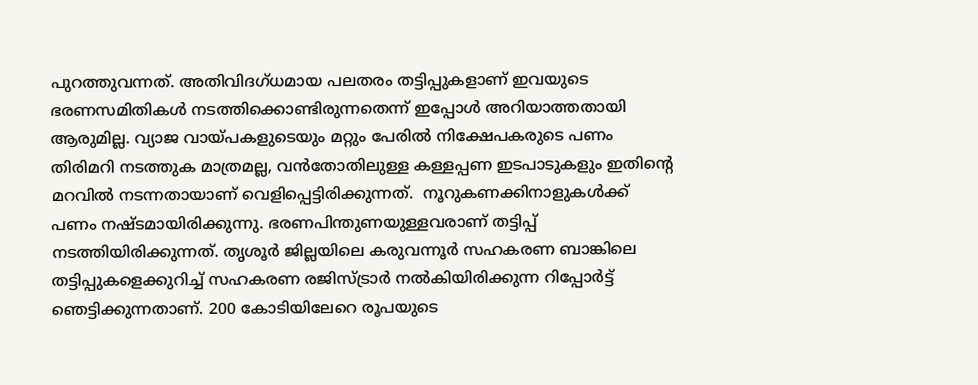പുറത്തുവന്നത്. അതിവിദഗ്ധമായ പലതരം തട്ടിപ്പുകളാണ് ഇവയുടെ ഭരണസമിതികള്‍ നടത്തിക്കൊണ്ടിരുന്നതെന്ന് ഇപ്പോള്‍ അറിയാത്തതായി ആരുമില്ല. വ്യാജ വായ്‌പകളുടെയും മറ്റും പേരില്‍ നിക്ഷേപകരുടെ പണം തിരിമറി നടത്തുക മാത്രമല്ല, വന്‍തോതിലുള്ള കള്ളപ്പണ ഇടപാടുകളും ഇതിന്റെ മറവില്‍ നടന്നതായാണ് വെളിപ്പെട്ടിരിക്കുന്നത്.  നൂറുകണക്കിനാളുകള്‍ക്ക് പണം നഷ്ടമായിരിക്കുന്നു. ഭരണപിന്തുണയുള്ളവരാണ് തട്ടിപ്പ് നടത്തിയിരിക്കുന്നത്. തൃശൂര്‍ ജില്ലയിലെ കരുവന്നൂര്‍ സഹകരണ ബാങ്കിലെ തട്ടിപ്പുകളെക്കുറിച്ച് സഹകരണ രജിസ്ട്രാര്‍ നല്‍കിയിരിക്കുന്ന റിപ്പോര്‍ട്ട് ഞെട്ടിക്കുന്നതാണ്. 200 കോടിയിലേറെ രൂപയുടെ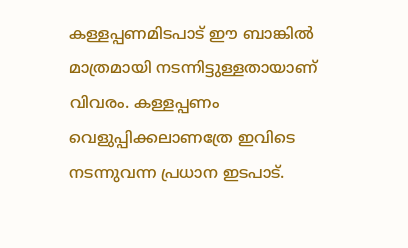കള്ളപ്പണമിടപാട് ഈ ബാങ്കില്‍ മാത്രമായി നടന്നിട്ടുള്ളതായാണ് വിവരം. കള്ളപ്പണം വെളുപ്പിക്കലാണത്രേ ഇവിടെ നടന്നുവന്ന പ്രധാന ഇടപാട്.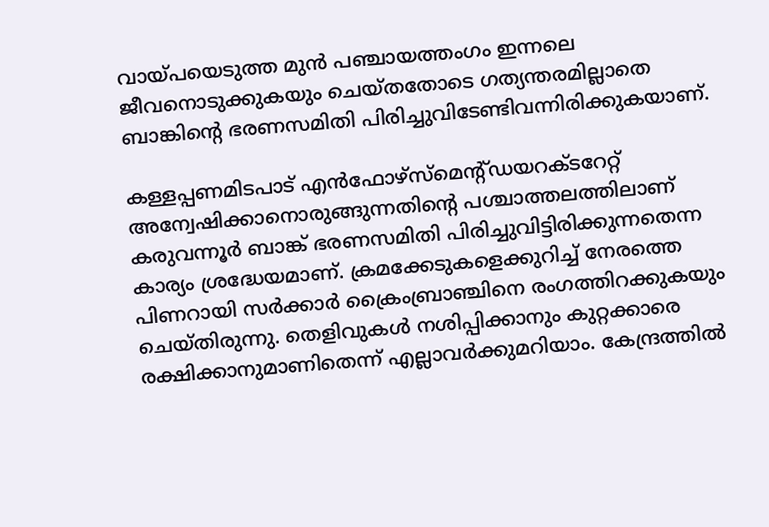വായ്‌പയെടുത്ത മുന്‍ പഞ്ചായത്തംഗം ഇന്നലെ ജീവനൊടുക്കുകയും ചെയ്തതോടെ ഗത്യന്തരമില്ലാതെ ബാങ്കിന്റെ ഭരണസമിതി പിരിച്ചുവിടേണ്ടിവന്നിരിക്കുകയാണ്.

കള്ളപ്പണമിടപാട് എന്‍ഫോഴ്‌സ്‌മെന്റ്ഡയറക്ടറേറ്റ് അന്വേഷിക്കാനൊരുങ്ങുന്നതിന്റെ പശ്ചാത്തലത്തിലാണ് കരുവന്നൂര്‍ ബാങ്ക് ഭരണസമിതി പിരിച്ചുവിട്ടിരിക്കുന്നതെന്ന കാര്യം ശ്രദ്ധേയമാണ്. ക്രമക്കേടുകളെക്കുറിച്ച് നേരത്തെ പിണറായി സര്‍ക്കാര്‍ ക്രൈംബ്രാഞ്ചിനെ രംഗത്തിറക്കുകയും ചെയ്തിരുന്നു. തെളിവുകള്‍ നശിപ്പിക്കാനും കുറ്റക്കാരെ രക്ഷിക്കാനുമാണിതെന്ന് എല്ലാവര്‍ക്കുമറിയാം. കേന്ദ്രത്തില്‍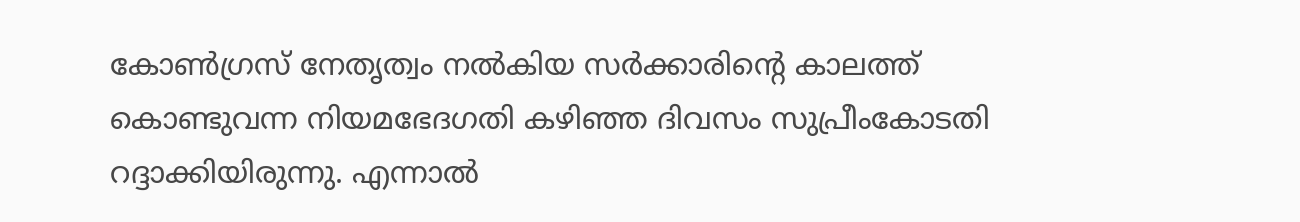കോണ്‍ഗ്രസ് നേതൃത്വം നല്‍കിയ സര്‍ക്കാരിന്റെ കാലത്ത് കൊണ്ടുവന്ന നിയമഭേദഗതി കഴിഞ്ഞ ദിവസം സുപ്രീംകോടതി റദ്ദാക്കിയിരുന്നു. എന്നാല്‍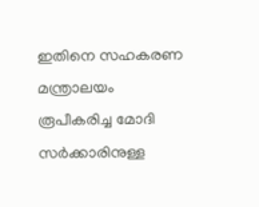ഇതിനെ സഹകരണ മന്ത്രാലയം രൂപീകരിച്ച മോദി സര്‍ക്കാരിനുള്ള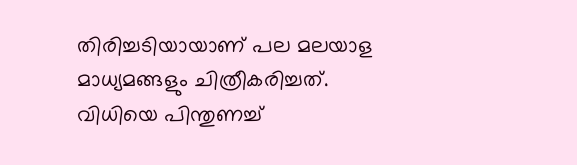തിരിച്ചടിയായാണ് പല മലയാള മാധ്യമങ്ങളും ചിത്രീകരിച്ചത്. വിധിയെ പിന്തുണച്ച്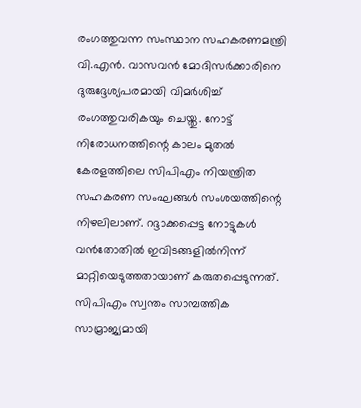രംഗത്തുവന്ന സംസ്ഥാന സഹകരണമന്ത്രി വി.എന്‍. വാസവന്‍ മോദിസര്‍ക്കാരിനെ ദുരുദ്ദേശ്യപരമായി വിമര്‍ശിച്ച് രംഗത്തുവരികയും ചെയ്തു. നോട്ട് നിരോധനത്തിന്റെ കാലം മുതല്‍ കേരളത്തിലെ സിപിഎം നിയന്ത്രിത സഹകരണ സംഘങ്ങള്‍ സംശയത്തിന്റെ നിഴലിലാണ്. റദ്ദാക്കപ്പെട്ട നോട്ടുകള്‍ വന്‍തോതില്‍ ഇവിടങ്ങളില്‍നിന്ന് മാറ്റിയെടുത്തതായാണ് കരുതപ്പെടുന്നത്. സിപിഎം സ്വന്തം സാമ്പത്തിക സാമ്രാജ്യമായി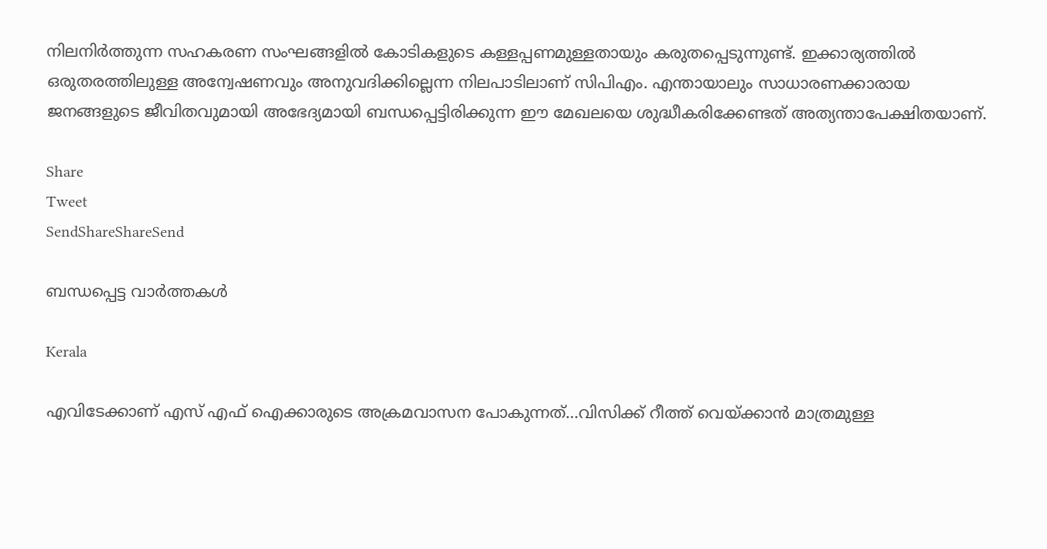നിലനിര്‍ത്തുന്ന സഹകരണ സംഘങ്ങളില്‍ കോടികളുടെ കള്ളപ്പണമുള്ളതായും കരുതപ്പെടുന്നുണ്ട്. ഇക്കാര്യത്തില്‍ ഒരുതരത്തിലുള്ള അന്വേഷണവും അനുവദിക്കില്ലെന്ന നിലപാടിലാണ് സിപിഎം. എന്തായാലും സാധാരണക്കാരായ ജനങ്ങളുടെ ജീവിതവുമായി അഭേദ്യമായി ബന്ധപ്പെട്ടിരിക്കുന്ന ഈ മേഖലയെ ശുദ്ധീകരിക്കേണ്ടത് അത്യന്താപേക്ഷിതയാണ്.

Share
Tweet
SendShareShareSend

ബന്ധപ്പെട്ട വാര്‍ത്തകള്‍

Kerala

എവിടേക്കാണ് എസ് എഫ് ഐക്കാരുടെ അക്രമവാസന പോകുന്നത്…വിസിക്ക് റീത്ത് വെയ്‌ക്കാന്‍ മാത്രമുള്ള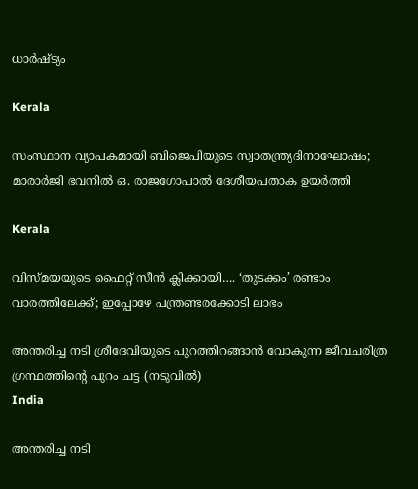ധാര്‍ഷ്ട്യം

Kerala

സംസ്ഥാന വ്യാപകമായി ബിജെപിയുടെ സ്വാതന്ത്ര്യദിനാഘോഷം; മാരാർജി ഭവനിൽ ഒ. രാജഗോപാൽ ദേശീയപതാക ഉയർത്തി

Kerala

വിസ്‍മയയുടെ ഫൈറ്റ് സീന്‍ ക്ലിക്കായി…. ‘തുടക്കം’ രണ്ടാം വാരത്തിലേക്ക്; ഇപ്പോഴേ പന്ത്രണ്ടരക്കോടി ലാഭം

അന്തരിച്ച നടി ശ്രീദേവിയുടെ പുറത്തിറങ്ങാന്‍ വോകുന്ന ജീവചരിത്ര ഗ്രന്ഥത്തിന്‍റെ പുറം ചട്ട (നടുവില്‍)
India

അന്തരിച്ച നടി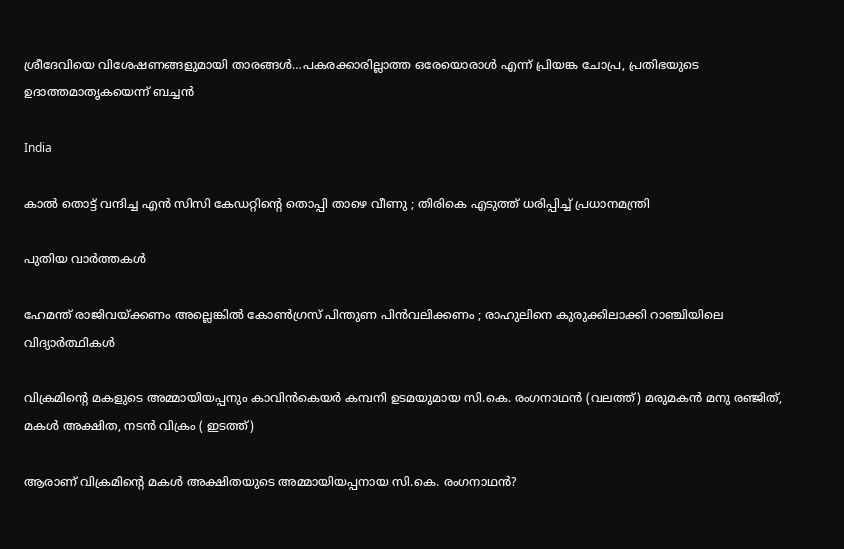ശ്രീദേവിയെ വിശേഷണങ്ങളുമായി താരങ്ങള്‍…പകരക്കാരില്ലാത്ത ഒരേയൊരാള്‍ എന്ന് പ്രിയങ്ക ചോപ്ര, പ്രതിഭയുടെ ഉദാത്തമാതൃകയെന്ന് ബച്ചന്‍

India

കാൽ തൊട്ട് വന്ദിച്ച എൻ സിസി കേഡറ്റിന്റെ തൊപ്പി താഴെ വീണു ; തിരികെ എടുത്ത് ധരിപ്പിച്ച് പ്രധാനമന്ത്രി

പുതിയ വാര്‍ത്തകള്‍

ഹേമന്ത് രാജിവയ്‌ക്കണം അല്ലെങ്കിൽ കോൺഗ്രസ് പിന്തുണ പിൻവലിക്കണം ; രാഹുലിനെ കുരുക്കിലാക്കി റാഞ്ചിയിലെ വിദ്യാർത്ഥികൾ

വിക്രമിന്‍റെ മകളുടെ അമ്മായിയപ്പനും കാവിന്‍കെയര്‍ കമ്പനി ഉടമയുമായ സി.കെ. രംഗനാഥന്‍ (വലത്ത്) മരുമകന്‍ മനു രഞ്ജിത്, മകള്‍ അക്ഷിത, നടന്‍ വിക്രം ( ഇടത്ത്)

ആരാണ് വിക്രമിന്റെ മകള്‍ അക്ഷിതയുടെ അമ്മായിയപ്പനായ സി.കെ. രംഗനാഥന്‍?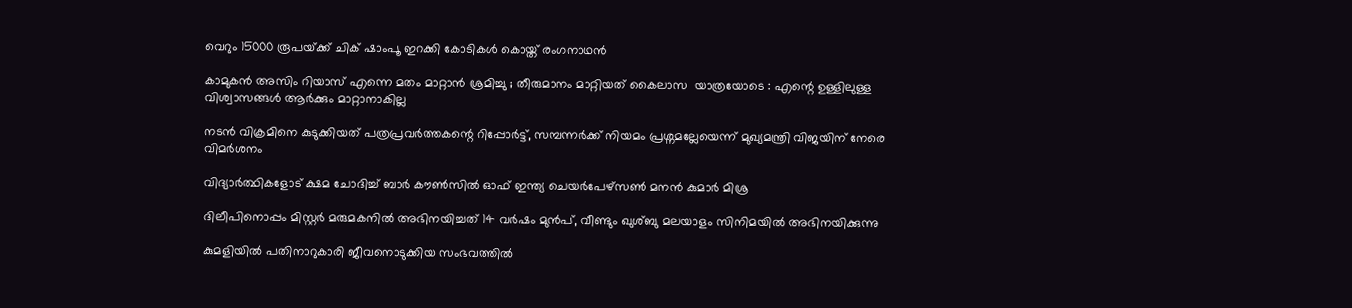വെറും 15000 രൂപയ്‌ക്ക് ചിക് ഷാംപൂ ഇറക്കി കോടികള്‍ കൊയ്ത് രംഗനാഥന്‍

കാമുകൻ അസിം റിയാസ് എന്നെ മതം മാറ്റാൻ ശ്രമിച്ചു ; തീരുമാനം മാറ്റിയത് കൈലാസ  യാത്രയോടെ : എന്റെ ഉള്ളിലുള്ള വിശ്വാസങ്ങൾ ആർക്കും മാറ്റാനാകില്ല

നടന്‍ വിക്രമിനെ കുടുക്കിയത് പത്രപ്രവര്‍ത്തകന്റെ റിപ്പോര്‍ട്ട്, സമ്പന്നര്‍ക്ക് നിയമം പ്രശ്നമല്ലേയെന്ന് മുഖ്യമന്ത്രി വിജയിന് നേരെ വിമര്‍ശനം

വിദ്യാര്‍ത്ഥികളോട് ക്ഷമ ചോദിച്ച് ബാര്‍ കൗണ്‍സില്‍ ഓഫ് ഇന്ത്യ ചെയര്‍പേഴ്സണ്‍ മനന്‍ കുമാര്‍ മിശ്ര

ദിലീപിനൊപ്പം മിസ്റ്റര്‍ മരുമകനില്‍ അഭിനയിച്ചത് 14 വര്‍ഷം മുന്‍പ്, വീണ്ടും ഖുശ്ബു മലയാളം സിനിമയില്‍ അഭിനയിക്കുന്നു

കുമളിയില്‍ പതിനാറുകാരി ജീവനൊടുക്കിയ സംഭവത്തില്‍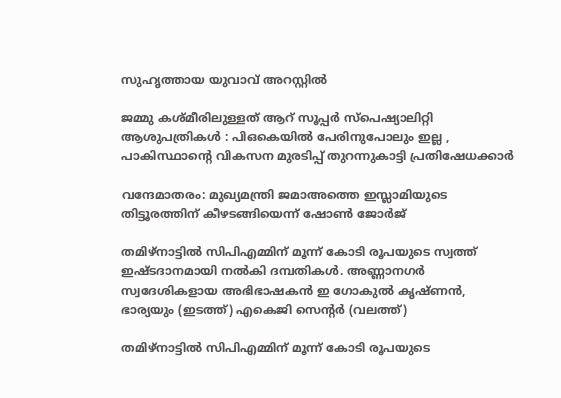സുഹൃത്തായ യുവാവ് അറസ്റ്റില്‍

ജമ്മു കശ്മീരിലുള്ളത് ആറ് സൂപ്പർ സ്പെഷ്യാലിറ്റി ആശുപത്രികൾ : പിഒകെയിൽ പേരിനുപോലും ഇല്ല , പാകിസ്ഥാന്റെ വികസന മുരടിപ്പ് തുറന്നുകാട്ടി പ്രതിഷേധക്കാർ

വന്ദേമാതരം: മുഖ്യമന്ത്രി ജമാഅത്തെ ഇസ്ലാമിയുടെ തിട്ടൂരത്തിന് കീഴടങ്ങിയെന്ന് ഷോണ്‍ ജോര്‍ജ്

തമിഴ്നാട്ടില്‍ സിപിഎമ്മിന് മൂന്ന് കോടി രൂപയുടെ സ്വത്ത് ഇഷ്ടദാനമായി നല്‍കി ദമ്പതികള്‍. അണ്ണാനഗര്‍ സ്വദേശികളായ അഭിഭാഷകന്‍ ഇ ഗോകുല്‍ കൃഷ്ണന്‍, ഭാര്യയും (ഇടത്ത്) എകെജി സെന്‍റര്‍ (വലത്ത്)

തമിഴ്നാട്ടില്‍ സിപിഎമ്മിന് മൂന്ന് കോടി രൂപയുടെ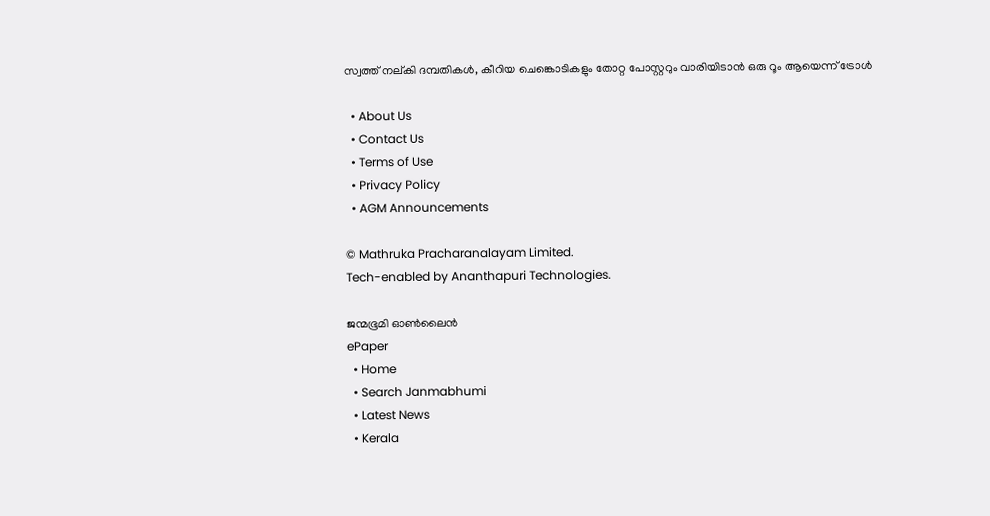സ്വത്ത് നല‍്കി ദമ്പതികള്‍, കീറിയ ചെങ്കൊടികളും തോറ്റ പോസ്റ്ററും വാരിയിടാൻ ഒരു റൂം ആയെന്ന് ട്രോള്‍

  • About Us
  • Contact Us
  • Terms of Use
  • Privacy Policy
  • AGM Announcements

© Mathruka Pracharanalayam Limited.
Tech-enabled by Ananthapuri Technologies.

ജന്മഭൂമി ഓണ്‍ലൈന്‍
ePaper
  • Home
  • Search Janmabhumi
  • Latest News
  • Kerala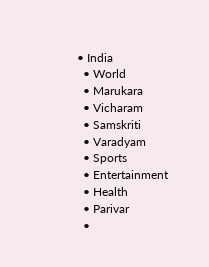• India
  • World
  • Marukara
  • Vicharam
  • Samskriti
  • Varadyam
  • Sports
  • Entertainment
  • Health
  • Parivar
  •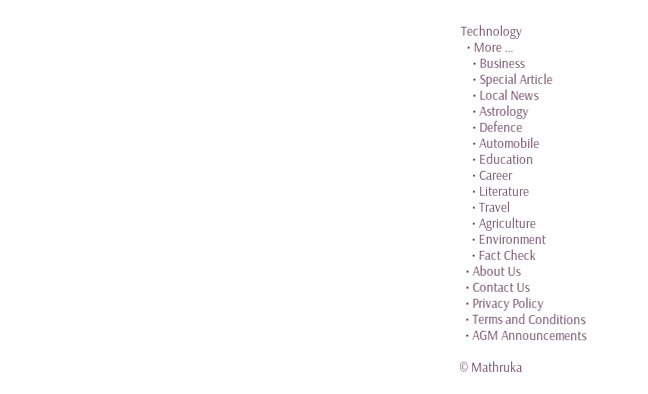Technology
  • More …
    • Business
    • Special Article
    • Local News
    • Astrology
    • Defence
    • Automobile
    • Education
    • Career
    • Literature
    • Travel
    • Agriculture
    • Environment
    • Fact Check
  • About Us
  • Contact Us
  • Privacy Policy
  • Terms and Conditions
  • AGM Announcements

© Mathruka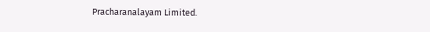Pracharanalayam Limited.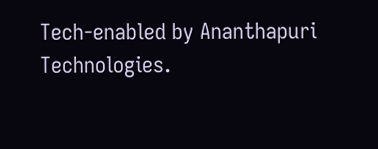Tech-enabled by Ananthapuri Technologies.